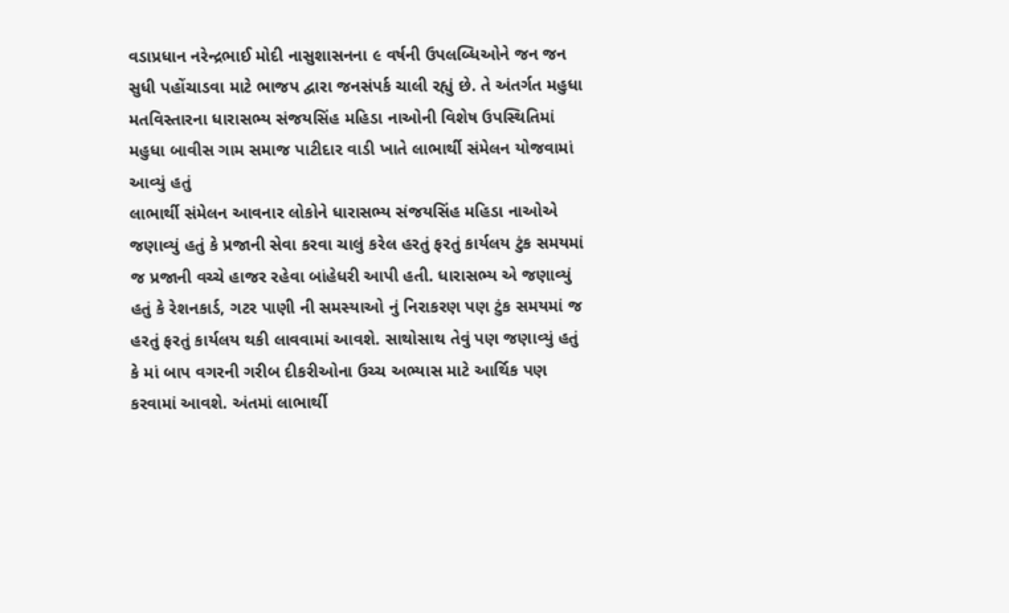વડાપ્રધાન નરેન્દ્રભાઈ મોદી નાસુશાસનના ૯ વર્ષની ઉપલબ્ધિઓને જન જન સુધી પહોંચાડવા માટે ભાજપ દ્વારા જનસંપર્ક ચાલી રહ્યું છે. તે અંતર્ગત મહુધા મતવિસ્તારના ધારાસભ્ય સંજયસિંહ મહિડા નાઓની વિશેષ ઉપસ્થિતિમાં મહુધા બાવીસ ગામ સમાજ પાટીદાર વાડી ખાતે લાભાર્થી સંમેલન યોજવામાં આવ્યું હતું
લાભાર્થી સંમેલન આવનાર લોકોને ધારાસભ્ય સંજયસિંહ મહિડા નાઓએ જણાવ્યું હતું કે પ્રજાની સેવા કરવા ચાલું કરેલ હરતું ફરતું કાર્યલય ટુંક સમયમાં જ પ્રજાની વચ્ચે હાજર રહેવા બાંહેધરી આપી હતી. ધારાસભ્ય એ જણાવ્યું હતું કે રેશનકાર્ડ, ગટર પાણી ની સમસ્યાઓ નું નિરાકરણ પણ ટુંક સમયમાં જ હરતું ફરતું કાર્યલય થકી લાવવામાં આવશે. સાથોસાથ તેવું પણ જણાવ્યું હતું કે માં બાપ વગરની ગરીબ દીકરીઓના ઉચ્ચ અભ્યાસ માટે આર્થિક પણ કરવામાં આવશે. અંતમાં લાભાર્થી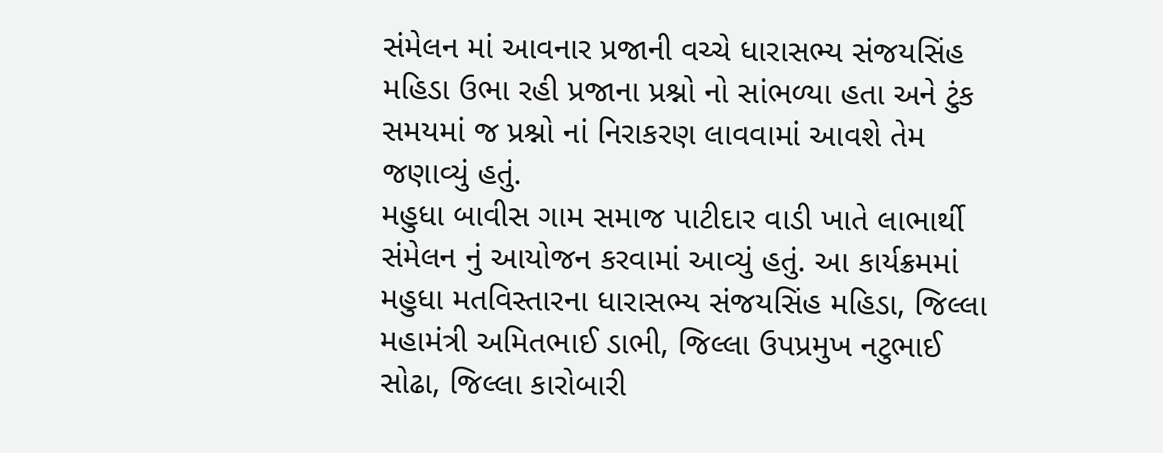સંમેલન માં આવનાર પ્રજાની વચ્ચે ધારાસભ્ય સંજયસિંહ મહિડા ઉભા રહી પ્રજાના પ્રશ્નો નો સાંભળ્યા હતા અને ટુંક સમયમાં જ પ્રશ્નો નાં નિરાકરણ લાવવામાં આવશે તેમ જણાવ્યું હતું.
મહુધા બાવીસ ગામ સમાજ પાટીદાર વાડી ખાતે લાભાર્થી સંમેલન નું આયોજન કરવામાં આવ્યું હતું. આ કાર્યક્રમમાં મહુધા મતવિસ્તારના ધારાસભ્ય સંજયસિંહ મહિડા, જિલ્લા મહામંત્રી અમિતભાઈ ડાભી, જિલ્લા ઉપપ્રમુખ નટુભાઈ સોઢા, જિલ્લા કારોબારી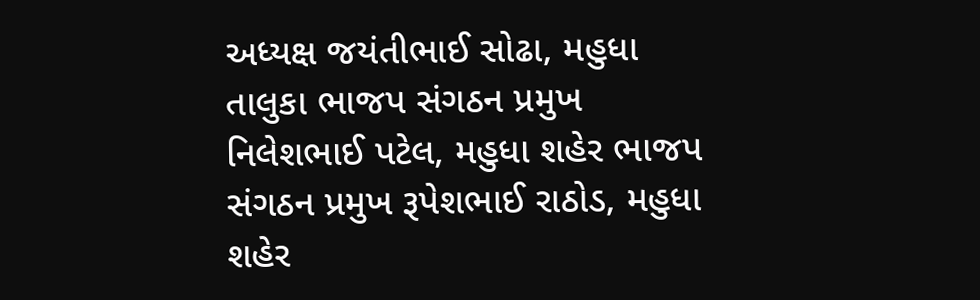અધ્યક્ષ જયંતીભાઈ સોઢા, મહુધા તાલુકા ભાજપ સંગઠન પ્રમુખ નિલેશભાઈ પટેલ, મહુધા શહેર ભાજપ સંગઠન પ્રમુખ રૂપેશભાઈ રાઠોડ, મહુધા શહેર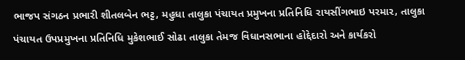ભાજપ સંગઠન પ્રભારી શીતલબેન ભટ્ટ, મહુધા તાલુકા પંચાયત પ્રમુખના પ્રતિનિધિ રાયસીંગભાઇ પરમાર, તાલુકા પંચાયત ઉપપ્રમુખના પ્રતિનિધિ મુકેશભાઈ સોઢા તાલુકા તેમજ વિધાનસભાના હોદ્દેદારો અને કાર્યકરો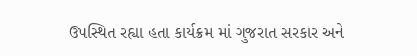ઉપસ્થિત રહ્યા હતા કાર્યક્રમ માં ગુજરાત સરકાર અને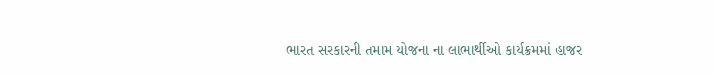ભારત સરકારની તમામ યોજના ના લાભાર્થીઓ કાર્યક્રમમાં હાજર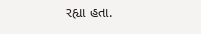રહ્યા હતા.